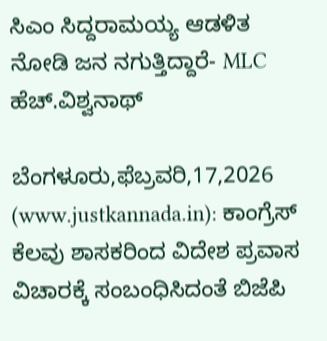ಸಿಎಂ ಸಿದ್ದರಾಮಯ್ಯ ಆಡಳಿತ ನೋಡಿ ಜನ ನಗುತ್ತಿದ್ದಾರೆ- MLC ಹೆಚ್.ವಿಶ್ವನಾಥ್

ಬೆಂಗಳೂರು,ಫೆಬ್ರವರಿ,17,2026 (www.justkannada.in): ಕಾಂಗ್ರೆಸ್ ಕೆಲವು ಶಾಸಕರಿಂದ ವಿದೇಶ ಪ್ರವಾಸ ವಿಚಾರಕ್ಕೆ ಸಂಬಂಧಿಸಿದಂತೆ ಬಿಜೆಪಿ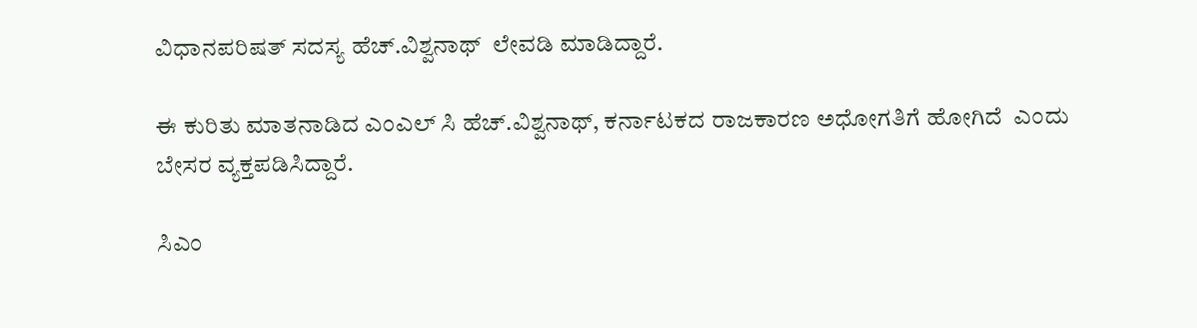ವಿಧಾನಪರಿಷತ್ ಸದಸ್ಯ ಹೆಚ್.ವಿಶ್ವನಾಥ್  ಲೇವಡಿ ಮಾಡಿದ್ದಾರೆ.

ಈ ಕುರಿತು ಮಾತನಾಡಿದ ಎಂಎಲ್ ಸಿ ಹೆಚ್.ವಿಶ್ವನಾಥ್, ಕರ್ನಾಟಕದ ರಾಜಕಾರಣ ಅಧೋಗತಿಗೆ ಹೋಗಿದೆ  ಎಂದು ಬೇಸರ ವ್ಯಕ್ತಪಡಿಸಿದ್ದಾರೆ.

ಸಿಎಂ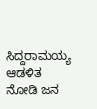ಸಿದ್ದರಾಮಯ್ಯ  ಆಡಳಿತ ನೋಡಿ ಜನ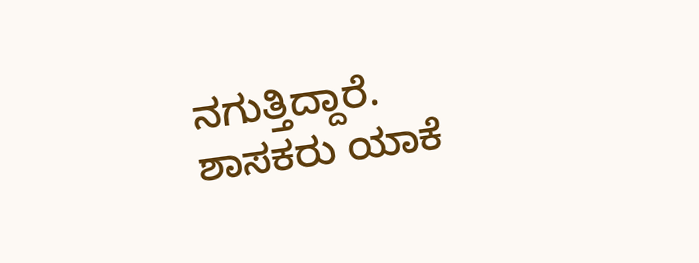ನಗುತ್ತಿದ್ದಾರೆ. ಶಾಸಕರು ಯಾಕೆ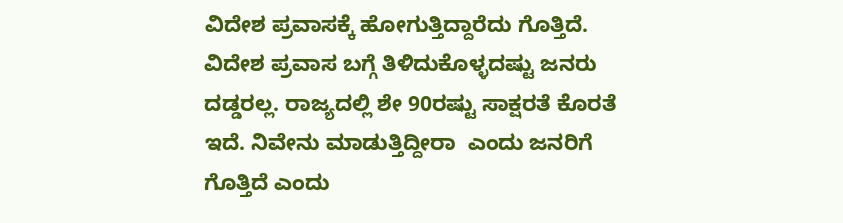ವಿದೇಶ ಪ್ರವಾಸಕ್ಕೆ ಹೋಗುತ್ತಿದ್ದಾರೆದು ಗೊತ್ತಿದೆ.  ವಿದೇಶ ಪ್ರವಾಸ ಬಗ್ಗೆ ತಿಳಿದುಕೊಳ್ಳದಷ್ಟು ಜನರು ದಡ್ಡರಲ್ಲ. ರಾಜ್ಯದಲ್ಲಿ ಶೇ 90ರಷ್ಟು ಸಾಕ್ಷರತೆ ಕೊರತೆ ಇದೆ. ನಿವೇನು ಮಾಡುತ್ತಿದ್ದೀರಾ  ಎಂದು ಜನರಿಗೆ ಗೊತ್ತಿದೆ ಎಂದು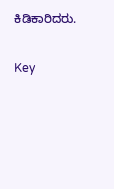ಕಿಡಿಕಾರಿದರು.

Key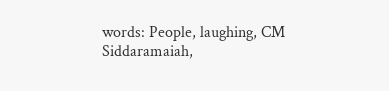words: People, laughing, CM Siddaramaiah,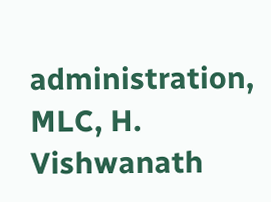administration, MLC, H. Vishwanath